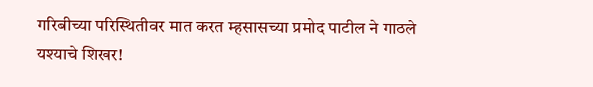गरिबीच्या परिस्थितीवर मात करत म्हसासच्या प्रमोद पाटील ने गाठले यश्याचे शिखर!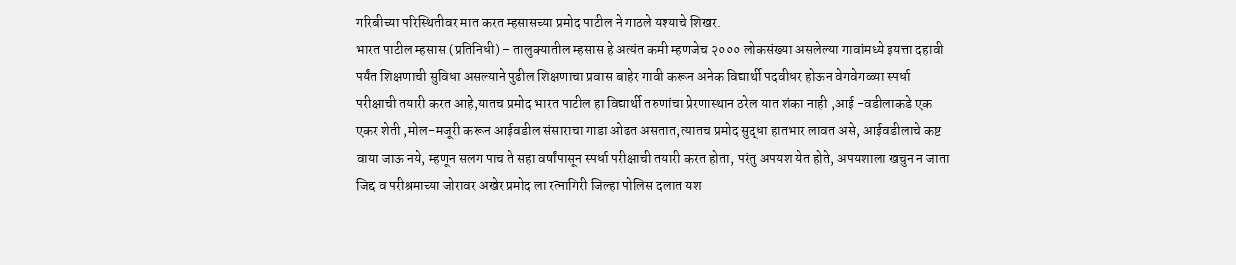गरिबीच्या परिस्थितीवर मात करत म्हसासच्या प्रमोद पाटील ने गाठले यश्याचे शिखर.
भारत पाटील म्हसास (प्रतिनिधी) – तालुक्यातील म्हसास हे अत्यंत कमी म्हणजेच २००० लोकसंख्या असलेल्या गावांमध्ये इयत्ता दहावी पर्यंत शिक्षणाची सुविधा असल्याने पुढील शिक्षणाचा प्रवास बाहेर गावी करून अनेक विद्यार्थी पदवीधर होऊन वेगवेगळ्या स्पर्धा परीक्षाची तयारी करत आहे,यातच प्रमोद भारत पाटील हा विद्यार्थी तरुणांचा प्रेरणास्थान ठरेल यात शंका नाही ,आई -वडीलाकडे एक एकर शेती ,मोल-मजूरी करून आईवडील संसाराचा गाडा ओढत असतात,त्यातच प्रमोद सुद्धा हातभार लावत असे, आईवडीलाचे कष्ट वाया जाऊ नये, म्हणून सलग पाच ते सहा वर्षांपासून स्पर्धा परीक्षाची तयारी करत होता, परंतु अपयश येत होते, अपयशाला खचुन न जाता जिद्द व परीश्रमाच्या जोरावर अखेर प्रमोद ला रत्नागिरी जिल्हा पोलिस दलात यश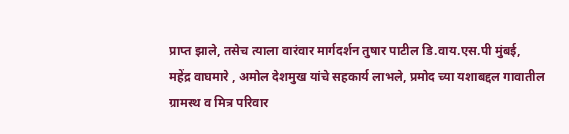प्राप्त झाले, तसेच त्याला वारंवार मार्गदर्शन तुषार पाटील डि.वाय.एस.पी मुंबई, महेंद्र वाघमारे , अमोल देशमुख यांचे सहकार्य लाभले, प्रमोद च्या यशाबद्दल गावातील ग्रामस्थ व मित्र परिवार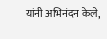यांनी अभिनंदन केले,